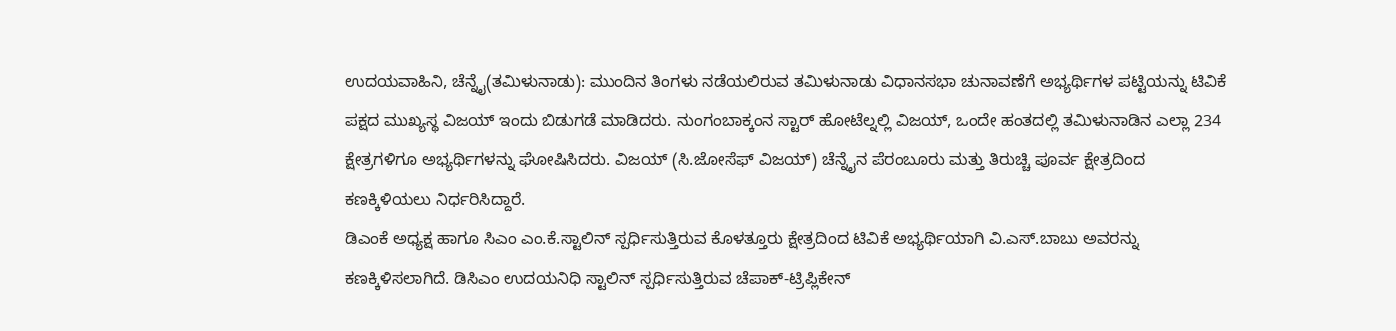ಉದಯವಾಹಿನಿ, ಚೆನ್ನೈ(ತಮಿಳುನಾಡು): ಮುಂದಿನ ತಿಂಗಳು ನಡೆಯಲಿರುವ ತಮಿಳುನಾಡು ವಿಧಾನಸಭಾ ಚುನಾವಣೆಗೆ ಅಭ್ಯರ್ಥಿಗಳ ಪಟ್ಟಿಯನ್ನು ಟಿವಿಕೆ ಪಕ್ಷದ ಮುಖ್ಯಸ್ಥ ವಿಜಯ್ ಇಂದು ಬಿಡುಗಡೆ ಮಾಡಿದರು. ನುಂಗಂಬಾಕ್ಕಂನ ಸ್ಟಾರ್ ಹೋಟೆಲ್ನಲ್ಲಿ ವಿಜಯ್, ಒಂದೇ ಹಂತದಲ್ಲಿ ತಮಿಳುನಾಡಿನ ಎಲ್ಲಾ 234 ಕ್ಷೇತ್ರಗಳಿಗೂ ಅಭ್ಯರ್ಥಿಗಳನ್ನು ಘೋಷಿಸಿದರು. ವಿಜಯ್ (ಸಿ.ಜೋಸೆಫ್ ವಿಜಯ್) ಚೆನ್ನೈನ ಪೆರಂಬೂರು ಮತ್ತು ತಿರುಚ್ಚಿ ಪೂರ್ವ ಕ್ಷೇತ್ರದಿಂದ ಕಣಕ್ಕಿಳಿಯಲು ನಿರ್ಧರಿಸಿದ್ದಾರೆ.
ಡಿಎಂಕೆ ಅಧ್ಯಕ್ಷ ಹಾಗೂ ಸಿಎಂ ಎಂ.ಕೆ.ಸ್ಟಾಲಿನ್ ಸ್ಪರ್ಧಿಸುತ್ತಿರುವ ಕೊಳತ್ತೂರು ಕ್ಷೇತ್ರದಿಂದ ಟಿವಿಕೆ ಅಭ್ಯರ್ಥಿಯಾಗಿ ವಿ.ಎಸ್.ಬಾಬು ಅವರನ್ನು ಕಣಕ್ಕಿಳಿಸಲಾಗಿದೆ. ಡಿಸಿಎಂ ಉದಯನಿಧಿ ಸ್ಟಾಲಿನ್ ಸ್ಪರ್ಧಿಸುತ್ತಿರುವ ಚೆಪಾಕ್-ಟ್ರಿಪ್ಲಿಕೇನ್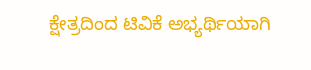ಕ್ಷೇತ್ರದಿಂದ ಟಿವಿಕೆ ಅಭ್ಯರ್ಥಿಯಾಗಿ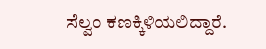ಸೆಲ್ವಂ ಕಣಕ್ಕಿಳಿಯಲಿದ್ದಾರೆ.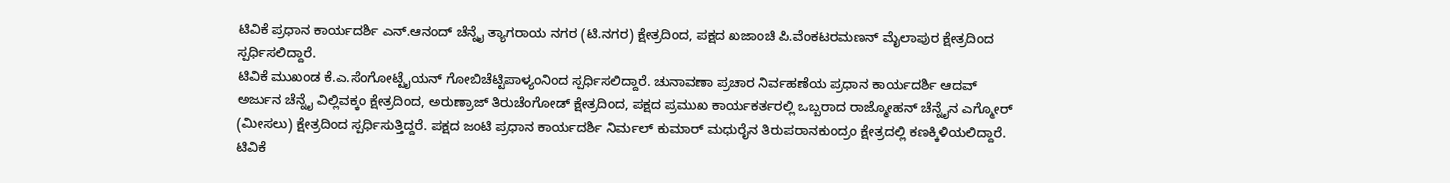ಟಿವಿಕೆ ಪ್ರಧಾನ ಕಾರ್ಯದರ್ಶಿ ಎನ್.ಆನಂದ್ ಚೆನ್ನೈ ತ್ಯಾಗರಾಯ ನಗರ (ಟಿ.ನಗರ) ಕ್ಷೇತ್ರದಿಂದ, ಪಕ್ಷದ ಖಜಾಂಚಿ ಪಿ.ವೆಂಕಟರಮಣನ್ ಮೈಲಾಪುರ ಕ್ಷೇತ್ರದಿಂದ ಸ್ಪರ್ಧಿಸಲಿದ್ದಾರೆ.
ಟಿವಿಕೆ ಮುಖಂಡ ಕೆ.ಎ.ಸೆಂಗೋಟ್ಟೈಯನ್ ಗೋಬಿಚೆಟ್ಟಿಪಾಳ್ಯಂನಿಂದ ಸ್ಪರ್ಧಿಸಲಿದ್ದಾರೆ. ಚುನಾವಣಾ ಪ್ರಚಾರ ನಿರ್ವಹಣೆಯ ಪ್ರಧಾನ ಕಾರ್ಯದರ್ಶಿ ಆದವ್ ಅರ್ಜುನ ಚೆನ್ನೈ ವಿಲ್ಲಿವಕ್ಕಂ ಕ್ಷೇತ್ರದಿಂದ, ಅರುಣ್ರಾಜ್ ತಿರುಚೆಂಗೋಡ್ ಕ್ಷೇತ್ರದಿಂದ, ಪಕ್ಷದ ಪ್ರಮುಖ ಕಾರ್ಯಕರ್ತರಲ್ಲಿ ಒಬ್ಬರಾದ ರಾಜ್ಮೋಹನ್ ಚೆನ್ನೈನ ಎಗ್ಮೋರ್ (ಮೀಸಲು) ಕ್ಷೇತ್ರದಿಂದ ಸ್ಪರ್ಧಿಸುತ್ತಿದ್ದರೆ. ಪಕ್ಷದ ಜಂಟಿ ಪ್ರಧಾನ ಕಾರ್ಯದರ್ಶಿ ನಿರ್ಮಲ್ ಕುಮಾರ್ ಮಧುರೈನ ತಿರುಪರಾನಕುಂದ್ರಂ ಕ್ಷೇತ್ರದಲ್ಲಿ ಕಣಕ್ಕಿಳಿಯಲಿದ್ದಾರೆ.
ಟಿವಿಕೆ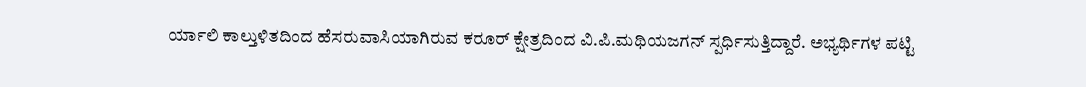ರ್ಯಾಲಿ ಕಾಲ್ತುಳಿತದಿಂದ ಹೆಸರುವಾಸಿಯಾಗಿರುವ ಕರೂರ್ ಕ್ಷೇತ್ರದಿಂದ ವಿ.ಪಿ.ಮಥಿಯಜಗನ್ ಸ್ಪರ್ಧಿಸುತ್ತಿದ್ದಾರೆ. ಅಭ್ಯರ್ಥಿಗಳ ಪಟ್ಟಿ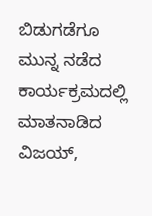ಬಿಡುಗಡೆಗೂ ಮುನ್ನ ನಡೆದ ಕಾರ್ಯಕ್ರಮದಲ್ಲಿ ಮಾತನಾಡಿದ ವಿಜಯ್,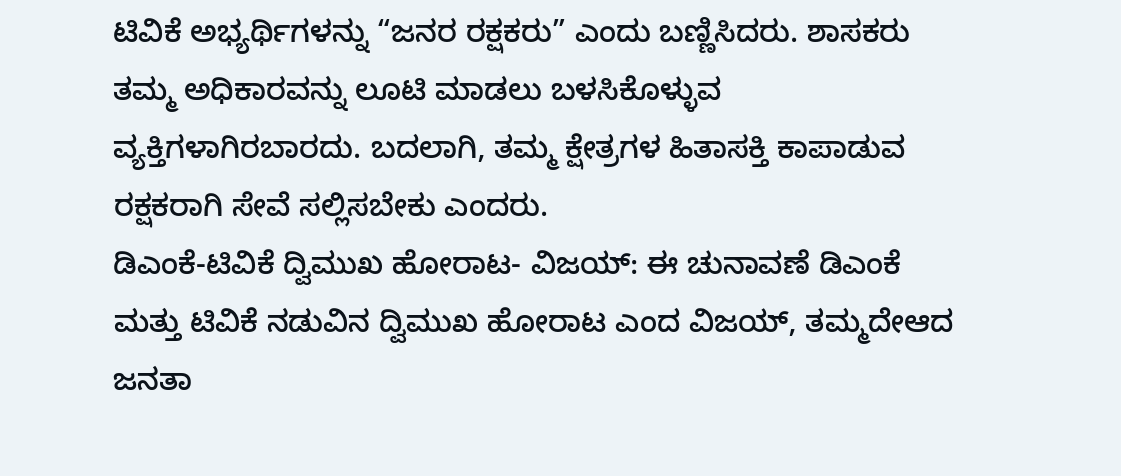ಟಿವಿಕೆ ಅಭ್ಯರ್ಥಿಗಳನ್ನು “ಜನರ ರಕ್ಷಕರು” ಎಂದು ಬಣ್ಣಿಸಿದರು. ಶಾಸಕರು ತಮ್ಮ ಅಧಿಕಾರವನ್ನು ಲೂಟಿ ಮಾಡಲು ಬಳಸಿಕೊಳ್ಳುವ ವ್ಯಕ್ತಿಗಳಾಗಿರಬಾರದು. ಬದಲಾಗಿ, ತಮ್ಮ ಕ್ಷೇತ್ರಗಳ ಹಿತಾಸಕ್ತಿ ಕಾಪಾಡುವ ರಕ್ಷಕರಾಗಿ ಸೇವೆ ಸಲ್ಲಿಸಬೇಕು ಎಂದರು.
ಡಿಎಂಕೆ-ಟಿವಿಕೆ ದ್ವಿಮುಖ ಹೋರಾಟ- ವಿಜಯ್: ಈ ಚುನಾವಣೆ ಡಿಎಂಕೆ ಮತ್ತು ಟಿವಿಕೆ ನಡುವಿನ ದ್ವಿಮುಖ ಹೋರಾಟ ಎಂದ ವಿಜಯ್, ತಮ್ಮದೇಆದ ಜನತಾ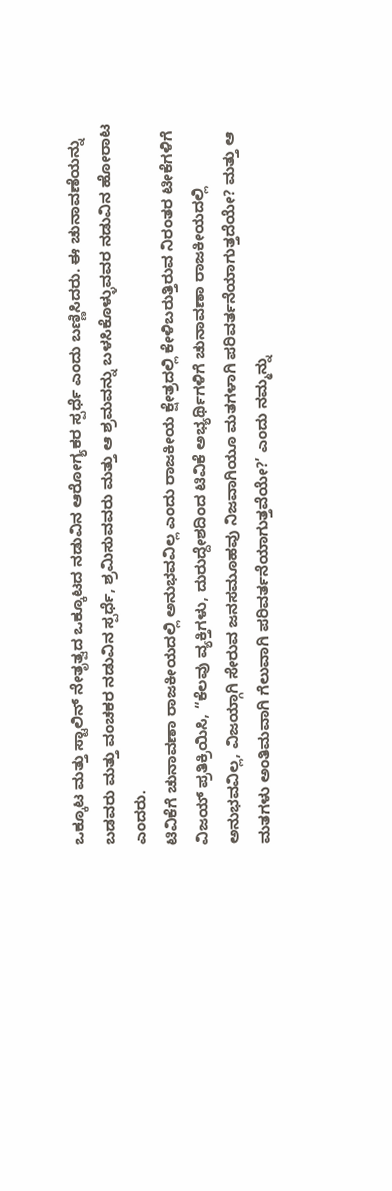ಒಕ್ಕೂಟ ಮತ್ತು ಸ್ಟಾಲಿನ್ ನೇತೃತ್ವದ ಒಕ್ಕೂಟದ ನಡುವಿನ ಆರೋಗ್ಯಕರ ಸ್ಪರ್ಧೆ ಎಂದು ಬಣ್ಣಿಸಿದರು. ಈ ಚುನಾವಣೆಯನ್ನು ಬಡವರು ಮತ್ತು ವಂಚಕರ ನಡುವಿನ ಸ್ಪರ್ಧೆ, ಶ್ರಮಿಸುವವರು ಮತ್ತು ಆ ಶ್ರಮವನ್ನು ಬಳಸಿಕೊಳ್ಳುವವರ ನಡುವಿನ ಹೋರಾಟ ಎಂದರು.
ಟಿವಿಕೆಗೆ ಚುನಾವಣಾ ರಾಜಕೀಯದಲ್ಲಿ ಅನುಭವವಿಲ್ಲ ಎಂದು ರಾಜಕೀಯ ಕ್ಷೇತ್ರದಲ್ಲಿ ಕೇಳಿಬರುತ್ತಿರುವ ನಿರಂತರ ಟೀಕೆಗಳಿಗೆ ವಿಜಯ್ ಪ್ರತಿಕ್ರಿಯಿಸಿ, “ಕೆಲವು ವ್ಯಕ್ತಿಗಳು, ದುರುದ್ದೇಶದಿಂದ ಟಿವಿಕೆ ಅಭ್ಯರ್ಥಿಗಳಿಗೆ ಚುನಾವಣಾ ರಾಜಕೀಯದಲ್ಲಿ ಅನುಭವವಿಲ್ಲ, ವಿಜಯ್ಗಾಗಿ ಸೇರುವ ಜನಸಮೂಹವು ನಿಜವಾಗಿಯೂ ಮತಗಳಾಗಿ ಪರಿವರ್ತನೆಯಾಗುತ್ತದೆಯೇ? ಮತ್ತು ಆ ಮತಗಳು ಅಂತಿಮವಾಗಿ ಗೆಲುವಾಗಿ ಪರಿವರ್ತನೆಯಾಗುತ್ತವೆಯೇ?’ ಎಂದು ನಮ್ಮನ್ನು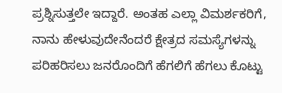ಪ್ರಶ್ನಿಸುತ್ತಲೇ ಇದ್ದಾರೆ. ಅಂತಹ ಎಲ್ಲಾ ವಿಮರ್ಶಕರಿಗೆ, ನಾನು ಹೇಳುವುದೇನೆಂದರೆ ಕ್ಷೇತ್ರದ ಸಮಸ್ಯೆಗಳನ್ನು ಪರಿಹರಿಸಲು ಜನರೊಂದಿಗೆ ಹೆಗಲಿಗೆ ಹೆಗಲು ಕೊಟ್ಟು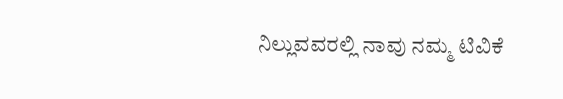ನಿಲ್ಲುವವರಲ್ಲಿ ನಾವು ನಮ್ಮ ಟಿವಿಕೆ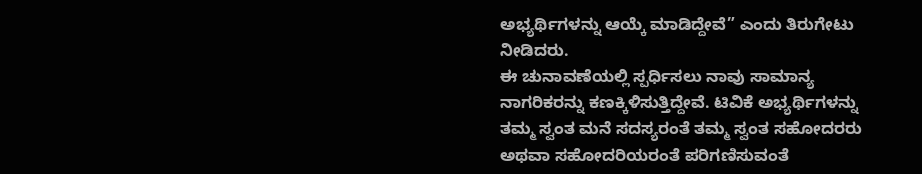ಅಭ್ಯರ್ಥಿಗಳನ್ನು ಆಯ್ಕೆ ಮಾಡಿದ್ದೇವೆ” ಎಂದು ತಿರುಗೇಟು ನೀಡಿದರು.
ಈ ಚುನಾವಣೆಯಲ್ಲಿ ಸ್ಪರ್ಧಿಸಲು ನಾವು ಸಾಮಾನ್ಯ ನಾಗರಿಕರನ್ನು ಕಣಕ್ಕಿಳಿಸುತ್ತಿದ್ದೇವೆ. ಟಿವಿಕೆ ಅಭ್ಯರ್ಥಿಗಳನ್ನು ತಮ್ಮ ಸ್ವಂತ ಮನೆ ಸದಸ್ಯರಂತೆ ತಮ್ಮ ಸ್ವಂತ ಸಹೋದರರು ಅಥವಾ ಸಹೋದರಿಯರಂತೆ ಪರಿಗಣಿಸುವಂತೆ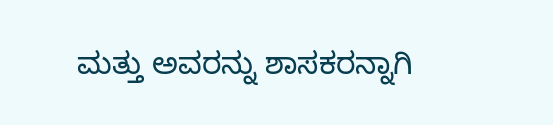ಮತ್ತು ಅವರನ್ನು ಶಾಸಕರನ್ನಾಗಿ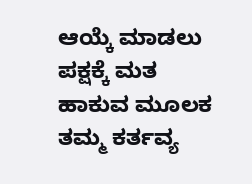ಆಯ್ಕೆ ಮಾಡಲು ಪಕ್ಷಕ್ಕೆ ಮತ ಹಾಕುವ ಮೂಲಕ ತಮ್ಮ ಕರ್ತವ್ಯ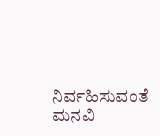ನಿರ್ವಹಿಸುವಂತೆ ಮನವಿ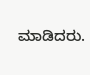ಮಾಡಿದರು.